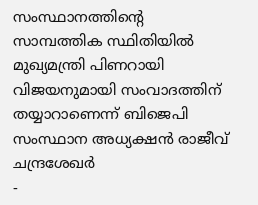സംസ്ഥാനത്തിന്റെ സാമ്പത്തിക സ്ഥിതിയിൽ മുഖ്യമന്ത്രി പിണറായി വിജയനുമായി സംവാദത്തിന് തയ്യാറാണെന്ന് ബിജെപി സംസ്ഥാന അധ്യക്ഷൻ രാജീവ് ചന്ദ്രശേഖർ
-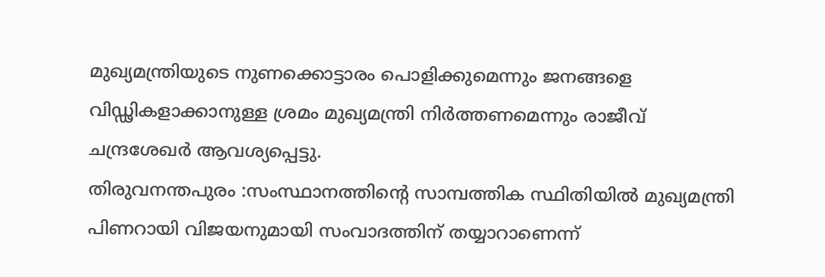മുഖ്യമന്ത്രിയുടെ നുണക്കൊട്ടാരം പൊളിക്കുമെന്നും ജനങ്ങളെ വിഡ്ഢികളാക്കാനുള്ള ശ്രമം മുഖ്യമന്ത്രി നിർത്തണമെന്നും രാജീവ് ചന്ദ്രശേഖർ ആവശ്യപ്പെട്ടു.
തിരുവനന്തപുരം :സംസ്ഥാനത്തിന്റെ സാമ്പത്തിക സ്ഥിതിയിൽ മുഖ്യമന്ത്രി പിണറായി വിജയനുമായി സംവാദത്തിന് തയ്യാറാണെന്ന്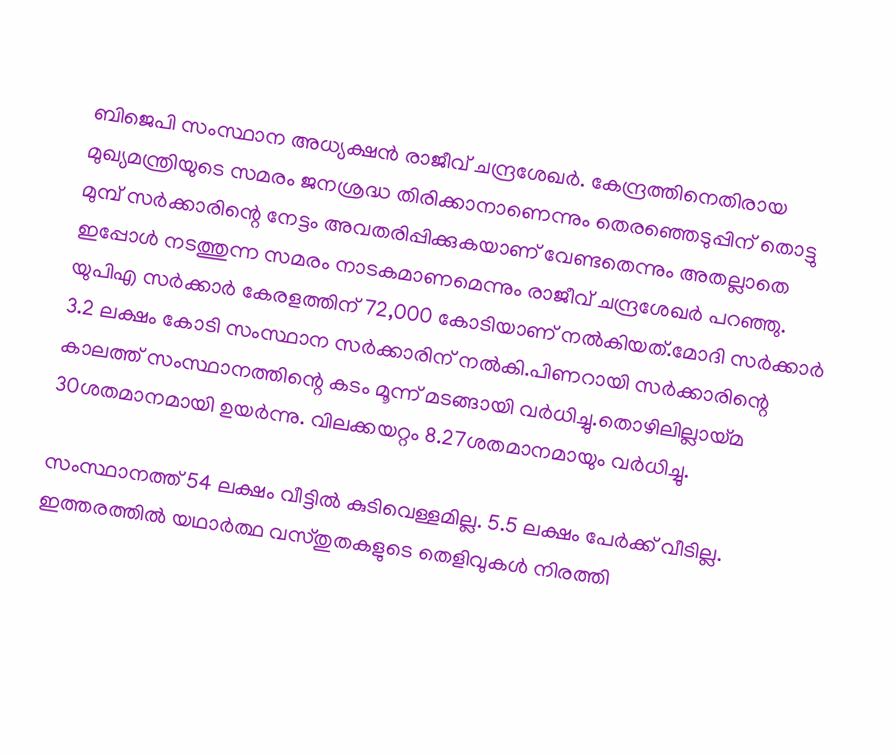ബിജെപി സംസ്ഥാന അധ്യക്ഷൻ രാജീവ് ചന്ദ്രശേഖർ. കേന്ദ്രത്തിനെതിരായ മുഖ്യമന്ത്രിയുടെ സമരം ജനശ്രദ്ധ തിരിക്കാനാണെന്നും തെരഞ്ഞെടുപ്പിന് തൊട്ടു മുമ്പ് സർക്കാരിന്റെ നേട്ടം അവതരിപ്പിക്കുകയാണ് വേണ്ടതെന്നും അതല്ലാതെ ഇപ്പോൾ നടത്തുന്ന സമരം നാടകമാണമെന്നും രാജീവ് ചന്ദ്രശേഖർ പറഞ്ഞു. യുപിഎ സർക്കാർ കേരളത്തിന് 72,000 കോടിയാണ് നൽകിയത്.മോദി സർക്കാർ 3.2 ലക്ഷം കോടി സംസ്ഥാന സർക്കാരിന് നൽകി.പിണറായി സർക്കാരിന്റെ കാലത്ത് സംസ്ഥാനത്തിന്റെ കടം മൂന്ന് മടങ്ങായി വർധിച്ചു.തൊഴിലില്ലായ്മ 30ശതമാനമായി ഉയർന്നു. വിലക്കയറ്റം 8.27ശതമാനമായും വർധിച്ചു.

സംസ്ഥാനത്ത് 54 ലക്ഷം വീട്ടിൽ കുടിവെള്ളമില്ല. 5.5 ലക്ഷം പേർക്ക് വീടില്ല. ഇത്തരത്തിൽ യഥാർത്ഥ വസ്തുതകളുടെ തെളിവുകൾ നിരത്തി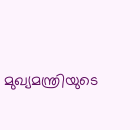മുഖ്യമന്ത്രിയുടെ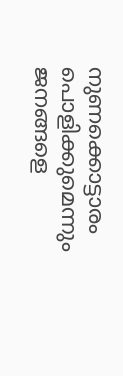നുണക്കൊട്ടാരം പൊളിക്കുമെന്നും ജനങ്ങളെ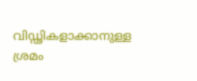വിഡ്ഢികളാക്കാനുള്ള ശ്രമം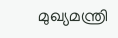മുഖ്യമന്ത്രി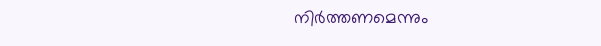നിർത്തണമെന്നും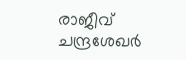രാജീവ് ചന്ദ്രശേഖർ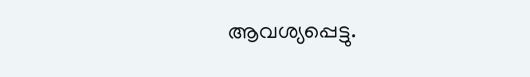ആവശ്യപ്പെട്ടു.